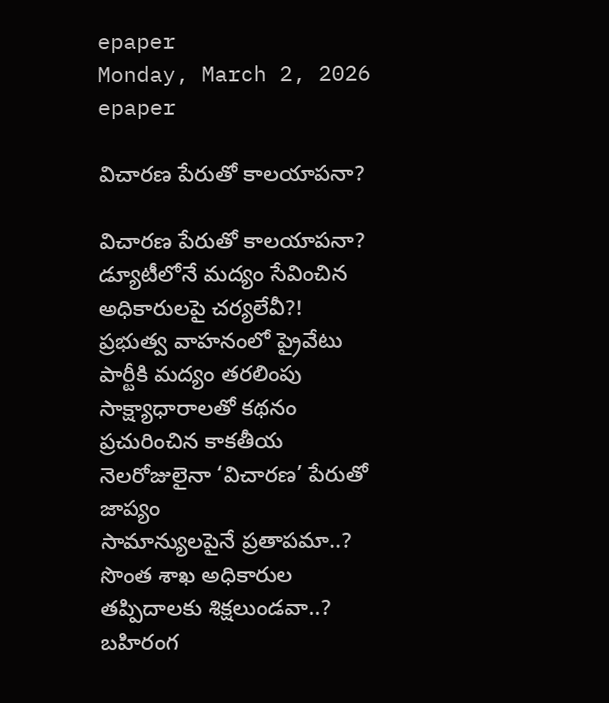epaper
Monday, March 2, 2026
epaper

విచారణ పేరుతో కాలయాపనా?

విచారణ పేరుతో కాలయాపనా?
డ్యూటీలోనే మద్యం సేవించిన అధికారులపై చర్యలేవీ?!
ప్రభుత్వ వాహనంలో ప్రైవేటు పార్టీకి మద్యం తరలింపు
సాక్ష్యాధారాలతో కథనం ప్రచురించిన కాకతీయ
నెలరోజులైనా ‘విచారణ’ పేరుతో జాప్యం
సామాన్యులపైనే ప్రతాపమా..?
సొంత శాఖ అధికారుల తప్పిదాలకు శిక్షలుండవా..?
బ‌హిరంగ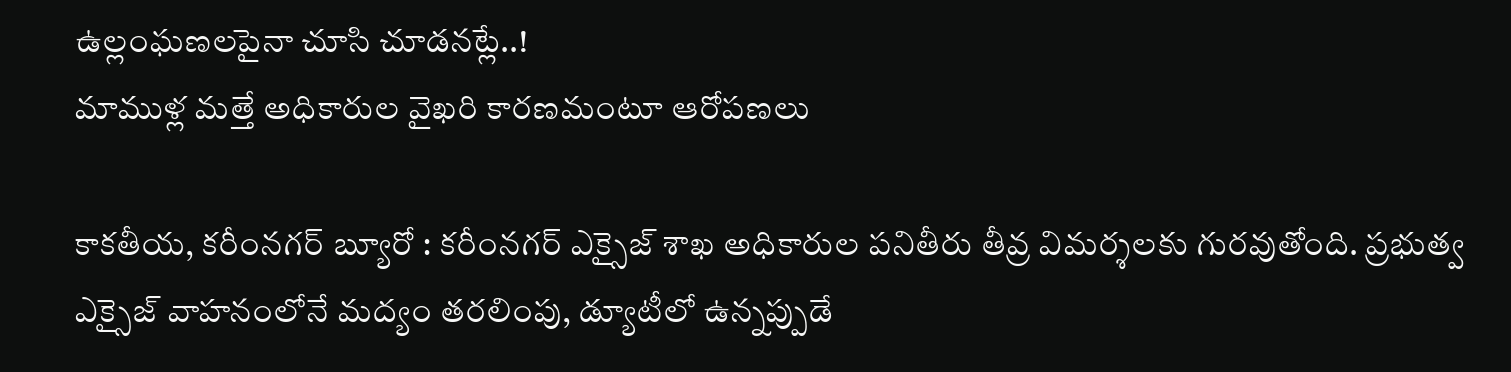ఉల్లంఘ‌ణ‌ల‌పైనా చూసి చూడ‌న‌ట్లే..!
మాముళ్ల మ‌త్తే అధికారుల వైఖ‌రి కార‌ణ‌మంటూ ఆరోప‌ణ‌లు

కాకతీయ, కరీంనగర్ బ్యూరో : కరీంనగర్ ఎక్సైజ్ శాఖ అధికారుల పనితీరు తీవ్ర విమర్శలకు గురవుతోంది. ప్రభుత్వ ఎక్సైజ్ వాహనంలోనే మద్యం తరలింపు, డ్యూటీలో ఉన్నప్పుడే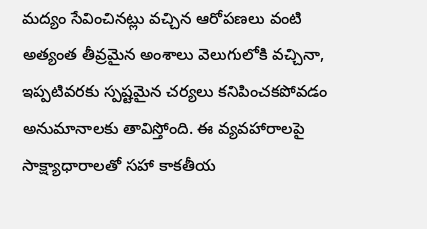మద్యం సేవించినట్లు వచ్చిన ఆరోపణలు వంటి అత్యంత తీవ్రమైన అంశాలు వెలుగులోకి వచ్చినా, ఇప్పటివరకు స్పష్టమైన చర్యలు కనిపించకపోవడం అనుమానాలకు తావిస్తోంది. ఈ వ్యవహారాలపై సాక్ష్యాధారాలతో సహా కాకతీయ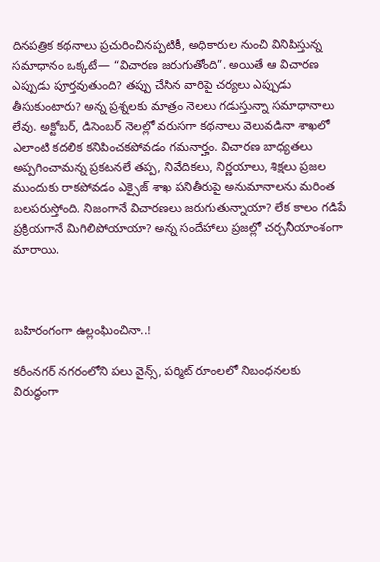దినపత్రిక కథనాలు ప్రచురించినప్పటికీ, అధికారుల నుంచి వినిపిస్తున్న సమాధానం ఒక్కటే— “విచారణ జరుగుతోంది”. అయితే ఆ విచారణ ఎప్పుడు పూర్తవుతుంది? తప్పు చేసిన వారిపై చర్యలు ఎప్పుడు తీసుకుంటారు? అన్న ప్రశ్నలకు మాత్రం నెలలు గడుస్తున్నా సమాధానాలు లేవు. అక్టోబర్, డిసెంబర్ నెలల్లో వరుసగా కథనాలు వెలువడినా శాఖలో ఎలాంటి కదలిక కనిపించకపోవడం గమనార్హం. విచారణ బాధ్యతలు అప్పగించామన్న ప్రకటనలే తప్ప, నివేదికలు, నిర్ణయాలు, శిక్షలు ప్రజల ముందుకు రాకపోవడం ఎక్సైజ్ శాఖ పనితీరుపై అనుమానాలను మరింత బలపరుస్తోంది. నిజంగానే విచారణలు జరుగుతున్నాయా? లేక కాలం గడిపే ప్రక్రియగానే మిగిలిపోయాయా? అన్న సందేహాలు ప్రజల్లో చర్చనీయాంశంగా మారాయి.



బహిరంగంగా ఉల్లంఘించినా..!

కరీంనగర్ నగరంలోని పలు వైన్స్, పర్మిట్ రూంలలో నిబంధనలకు విరుద్ధంగా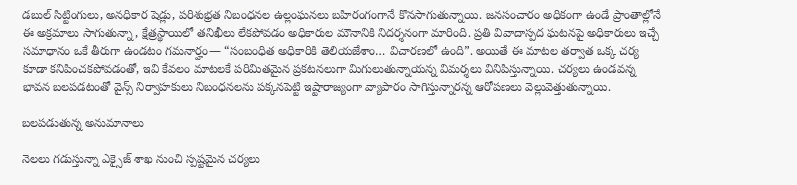డబుల్ సిట్టింగులు, అనధికార షెడ్లు, పరిశుభ్రత నిబంధనల ఉల్లంఘనలు బహిరంగంగానే కొనసాగుతున్నాయి. జనసంచారం అధికంగా ఉండే ప్రాంతాల్లోనే ఈ అక్రమాలు సాగుతున్నా, క్షేత్రస్థాయిలో తనిఖీలు లేకపోవడం అధికారుల మౌనానికి నిదర్శనంగా మారింది. ప్రతి వివాదాస్పద ఘటనపై అధికారులు ఇచ్చే సమాధానం ఒకే తీరుగా ఉండటం గమనార్హం— “సంబంధిత అధికారికి తెలియజేశాం… విచారణలో ఉంది”. అయితే ఈ మాటల తర్వాత ఒక్క చర్య కూడా కనిపించకపోవడంతో, ఇవి కేవలం మాటలకే పరిమితమైన ప్రకటనలుగా మిగులుతున్నాయన్న విమర్శలు వినిపిస్తున్నాయి. చర్యలు ఉండవన్న భావన బలపడటంతో వైన్స్ నిర్వాహకులు నిబంధనలను పక్కనపెట్టి ఇష్టారాజ్యంగా వ్యాపారం సాగిస్తున్నారన్న ఆరోపణలు వెల్లువెత్తుతున్నాయి.

బలపడుతున్న అనుమానాలు

నెలలు గడుస్తున్నా ఎక్సైజ్ శాఖ నుంచి స్పష్టమైన చర్యలు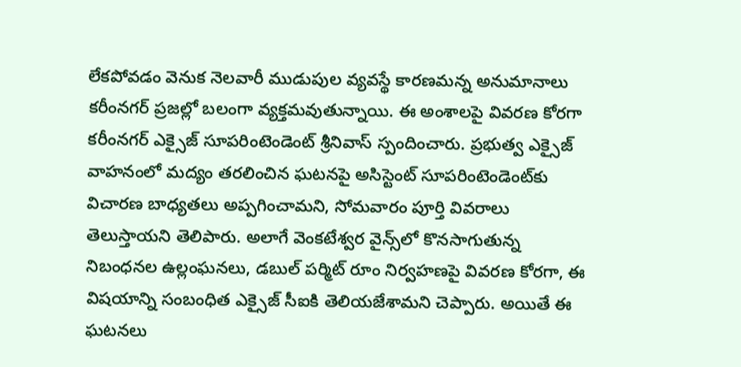లేకపోవడం వెనుక నెలవారీ ముడుపుల వ్యవస్థే కారణమన్న అనుమానాలు కరీంనగర్ ప్రజల్లో బలంగా వ్యక్తమవుతున్నాయి. ఈ అంశాలపై వివరణ కోరగా కరీంనగర్ ఎక్సైజ్ సూపరింటెండెంట్ శ్రీనివాస్ స్పందించారు. ప్రభుత్వ ఎక్సైజ్ వాహనంలో మద్యం తరలించిన ఘటనపై అసిస్టెంట్ సూపరింటెండెంట్‌కు విచారణ బాధ్యతలు అప్పగించామని, సోమవారం పూర్తి వివరాలు తెలుస్తాయని తెలిపారు. అలాగే వెంకటేశ్వర వైన్స్‌లో కొనసాగుతున్న నిబంధనల ఉల్లంఘనలు, డబుల్ పర్మిట్ రూం నిర్వహణపై వివరణ కోరగా, ఈ విషయాన్ని సంబంధిత ఎక్సైజ్ సీఐకి తెలియజేశామని చెప్పారు. అయితే ఈ ఘటనలు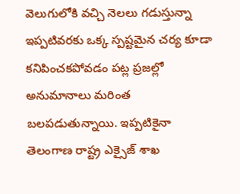వెలుగులోకి వచ్చి నెలలు గడుస్తున్నా ఇప్పటివరకు ఒక్క స్పష్టమైన చర్య కూడా కనిపించకపోవడం పట్ల ప్రజల్లో అనుమానాలు మరింత బలపడుతున్నాయి. ఇప్పటికైనా తెలంగాణ రాష్ట్ర ఎక్సైజ్ శాఖ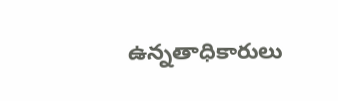ఉన్నతాధికారులు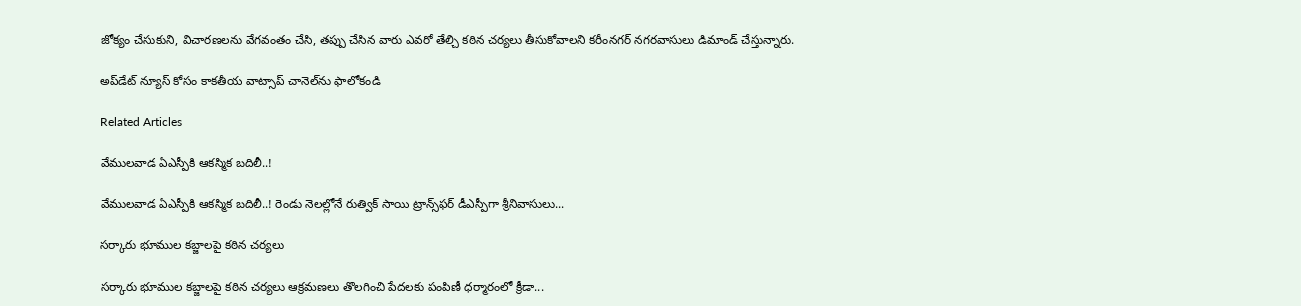జోక్యం చేసుకుని, విచారణలను వేగవంతం చేసి, తప్పు చేసిన వారు ఎవరో తేల్చి కఠిన చర్యలు తీసుకోవాలని కరీంనగర్ నగరవాసులు డిమాండ్ చేస్తున్నారు.

అప్‌డేట్ న్యూస్ కోసం కాక‌తీయ వాట్సాప్ చానెల్‌ను ఫాలోకండి

Related Articles

వేములవాడ ఏఎస్పీకి ఆకస్మిక బదిలీ..!

వేములవాడ ఏఎస్పీకి ఆకస్మిక బదిలీ..! రెండు నెలల్లోనే రుత్విక్ సాయి ట్రాన్స్‌ఫర్ డీఎస్పీగా శ్రీనివాసులు...

సర్కారు భూముల కబ్జాలపై కఠిన చర్యలు

సర్కారు భూముల కబ్జాలపై కఠిన చర్యలు ఆక్రమణలు తొలగించి పేదలకు పంపిణీ ధర్మారంలో క్రీడా...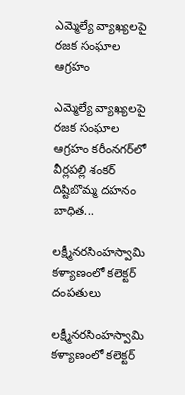ఎమ్మెల్యే వ్యాఖ్యలపై రజక సంఘాల ఆగ్రహం

ఎమ్మెల్యే వ్యాఖ్యలపై రజక సంఘాల ఆగ్రహం కరీంనగర్‌లో వీర్లపల్లి శంకర్ దిష్టిబొమ్మ దహనం బాధిత...

లక్ష్మీనరసింహస్వామి కళ్యాణంలో కలెక్టర్ దంపతులు

లక్ష్మీనరసింహస్వామి కళ్యాణంలో కలెక్టర్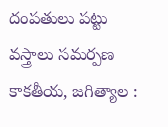దంపతులు పట్టు వస్త్రాలు సమర్పణ కాక‌తీయ‌, జగిత్యాల :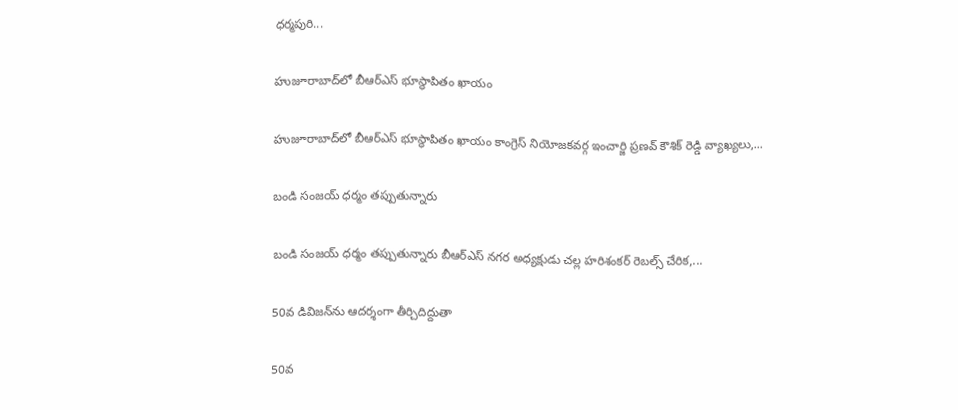ధర్మపురి...

హుజూరాబాద్‌లో బీఆర్‌ఎస్ భూస్థాపితం ఖాయం

హుజూరాబాద్‌లో బీఆర్‌ఎస్ భూస్థాపితం ఖాయం కాంగ్రెస్ నియోజకవర్గ ఇంచార్జి ప్రణవ్ కౌశిక్ రెడ్డి వ్యాఖ్యలు,...

బండి సంజయ్ ధర్మం తప్పుతున్నారు

బండి సంజయ్ ధర్మం తప్పుతున్నారు బీఆర్‌ఎస్ నగర అధ్యక్షుడు చల్ల హరిశంకర్ రెబల్స్ చేరిక,...

50వ డివిజన్‌ను ఆదర్శంగా తీర్చిదిద్దుతా

50వ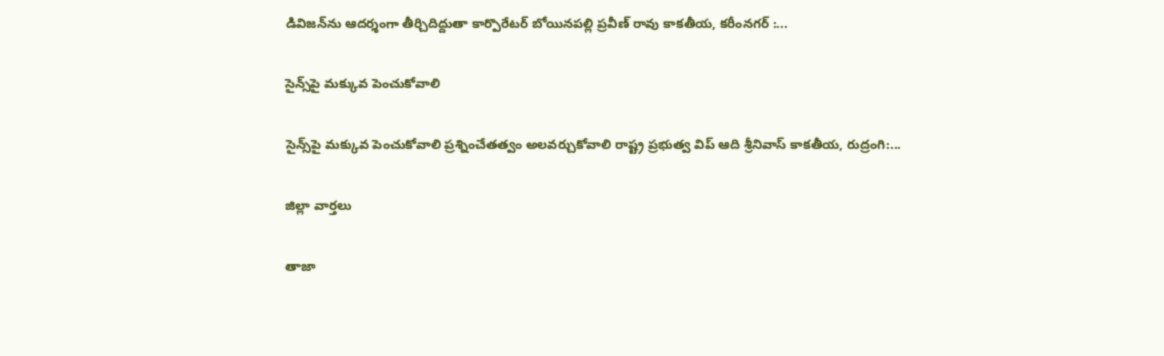డివిజన్‌ను ఆదర్శంగా తీర్చిదిద్దుతా కార్పొరేటర్ బోయినపల్లి ప్రవీణ్ రావు కాక‌తీయ‌, కరీంనగర్ :...

సైన్స్‌పై మ‌క్కువ పెంచుకోవాలి

సైన్స్‌పై మ‌క్కువ పెంచుకోవాలి ప్రశ్నించేత‌త్వం అల‌వ‌ర్చుకోవాలి రాష్ట్ర ప్రభుత్వ విప్ ఆది శ్రీనివాస్ కాకతీయ, రుద్రంగి:...

జిల్లా వార్త‌లు

తాజా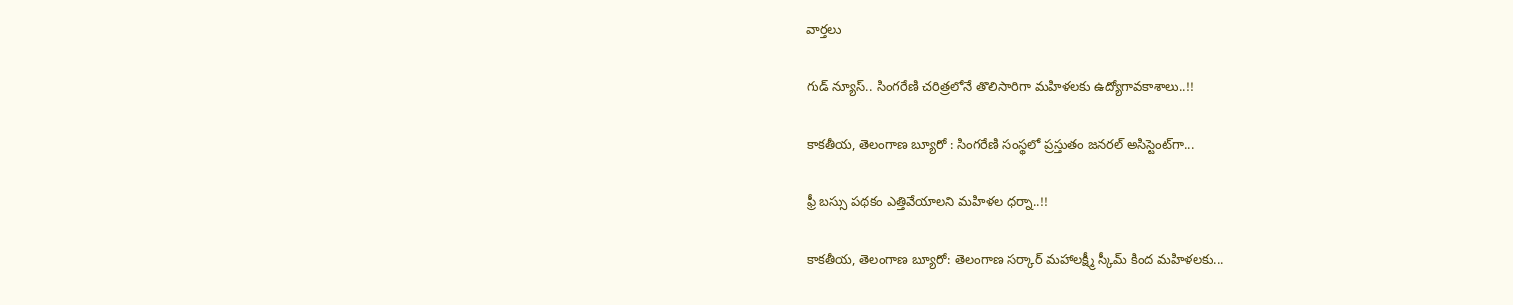వార్త‌లు

గుడ్ న్యూస్.. సింగరేణి చరిత్రలోనే తొలిసారిగా మ‌హిళ‌ల‌కు ఉద్యోగావ‌కాశాలు..!!

కాక‌తీయ‌, తెలంగాణ బ్యూరో : సింగరేణి సంస్థలో ప్రస్తుతం జనరల్ అసిస్టెంట్‌గా...

ఫ్రీ బస్సు పథకం ఎత్తివేయాలని మహిళల ధర్నా..!!

కాకతీయ, తెలంగాణ బ్యూరో: తెలంగాణ సర్కార్ మహాలక్ష్మీ స్కీమ్ కింద మహిళలకు...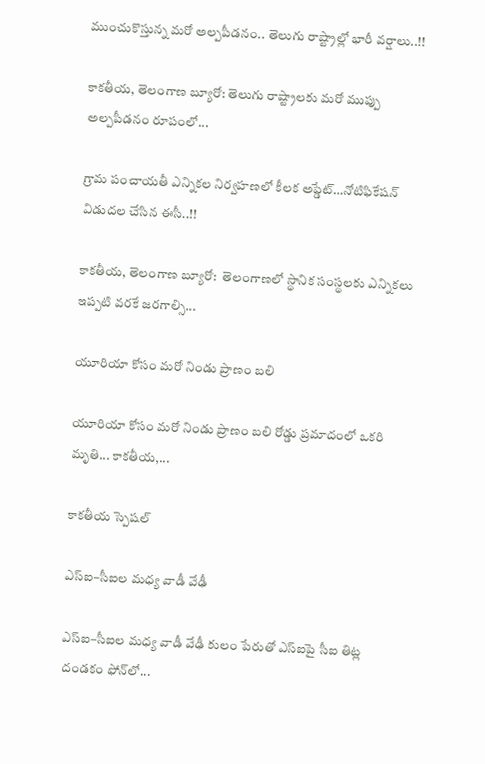ముంచుకొస్తున్న మరో అల్పపీడనం.. తెలుగు రాష్ట్రాల్లో భారీ వర్షాలు..!!

కాకతీయ, తెలంగాణ బ్యూరో: తెలుగు రాష్ట్రాలకు మరో ముప్పు అల్పపీడనం రూపంలో...

గ్రామ పంచాయ‌తీ ఎన్నిక‌ల నిర్వ‌హ‌ణ‌లో కీల‌క అప్డేట్‌…నోటిఫికేషన్ విడుదల చేసిన ఈసీ..!!

కాకతీయ, తెలంగాణ బ్యూరో:  తెలంగాణలో స్థానిక సంస్థలకు ఎన్నికలు ఇప్పటి వరకే జరగాల్సి...

యూరియా కోసం మరో నిండు ప్రాణం బలి

యూరియా కోసం మరో నిండు ప్రాణం బలి రోడ్డు ప్రమాదంలో ఒకరి మృతి... కాకతీయ,...

కాక‌తీయ స్పెష‌ల్‌

ఎస్ఐ–సీఐల మ‌ధ్య వాడీ వేఢీ

ఎస్ఐ–సీఐల మ‌ధ్య వాడీ వేఢీ కులం పేరుతో ఎస్ఐపై సీఐ తిట్ల దండ‌కం ఫోన్‌లో...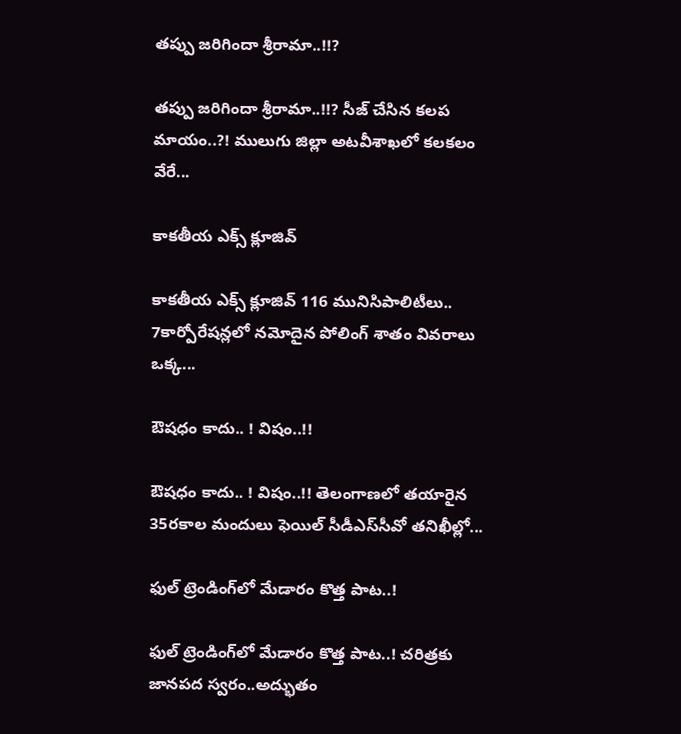త‌ప్పు జ‌రిగిందా శ్రీరామా..!!?

త‌ప్పు జ‌రిగిందా శ్రీరామా..!!? సీజ్ చేసిన క‌ల‌ప‌ మాయం..?! ములుగు జిల్లా అట‌వీశాఖ‌లో క‌ల‌క‌లం వేరే...

కాక‌తీయ ఎక్స్ క్లూజివ్

కాక‌తీయ ఎక్స్ క్లూజివ్ 116 మునిసిపాలిటీలు.. 7కార్పోరేష‌న్ల‌లో న‌మోదైన పోలింగ్ శాతం వివ‌రాలు ఒక్క...

ఔష‌ధం కాదు.. ! విషం..!!

ఔష‌ధం కాదు.. ! విషం..!! తెలంగాణలో తయారైన 35ర‌కాల మందులు ఫెయిల్‌ సీడీఎస్‌సీవో తనిఖీల్లో...

ఫుల్ ట్రెండింగ్‌లో మేడారం కొత్త పాట..!

ఫుల్ ట్రెండింగ్‌లో మేడారం కొత్త పాట..! చరిత్రకు జానపద స్వరం..అద్భుతం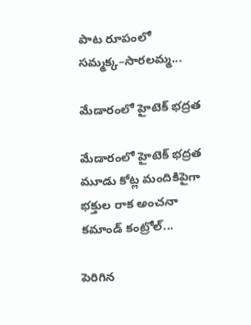పాట రూపంలో సమ్మక్క–సారలమ్మ...

మేడారంలో హైటెక్ భద్రత

మేడారంలో హైటెక్ భద్రత మూడు కోట్ల మందికిపైగా భక్తుల రాక అంచనా కమాండ్ కంట్రోల్...

పెరిగిన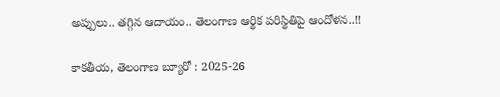అప్పులు.. తగ్గిన ఆదాయం.. తెలంగాణ ఆర్థిక పరిస్థితిపై ఆందోళన..!!

కాకతీయ, తెలంగాణ బ్యూరో : 2025-26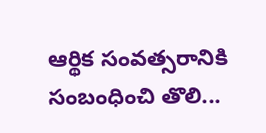ఆర్థిక సంవత్సరానికి సంబంధించి తొలి...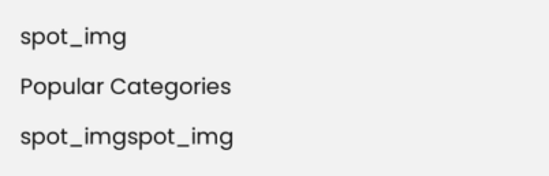spot_img

Popular Categories

spot_imgspot_img